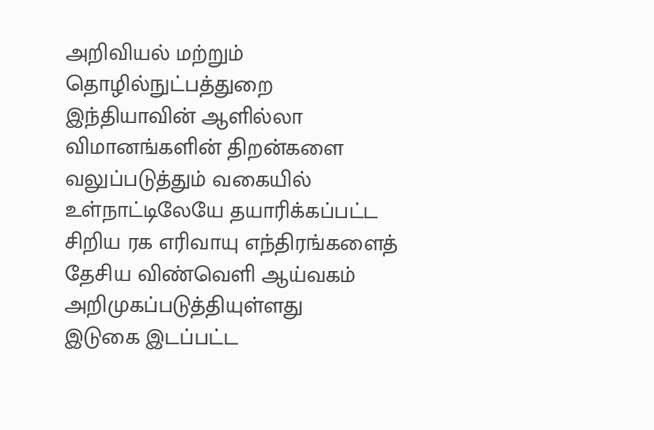அறிவியல் மற்றும் தொழில்நுட்பத்துறை
இந்தியாவின் ஆளில்லா விமானங்களின் திறன்களை வலுப்படுத்தும் வகையில் உள்நாட்டிலேயே தயாரிக்கப்பட்ட சிறிய ரக எரிவாயு எந்திரங்களைத் தேசிய விண்வெளி ஆய்வகம் அறிமுகப்படுத்தியுள்ளது
இடுகை இடப்பட்ட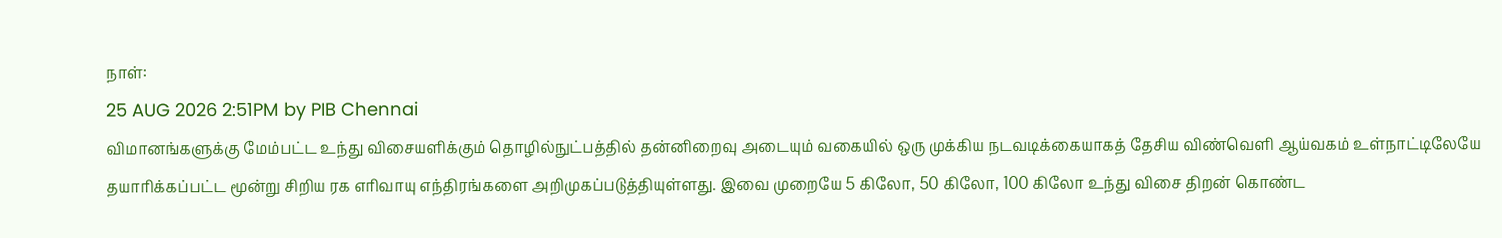நாள்:
25 AUG 2026 2:51PM by PIB Chennai
விமானங்களுக்கு மேம்பட்ட உந்து விசையளிக்கும் தொழில்நுட்பத்தில் தன்னிறைவு அடையும் வகையில் ஒரு முக்கிய நடவடிக்கையாகத் தேசிய விண்வெளி ஆய்வகம் உள்நாட்டிலேயே தயாரிக்கப்பட்ட மூன்று சிறிய ரக எரிவாயு எந்திரங்களை அறிமுகப்படுத்தியுள்ளது. இவை முறையே 5 கிலோ, 50 கிலோ, 100 கிலோ உந்து விசை திறன் கொண்ட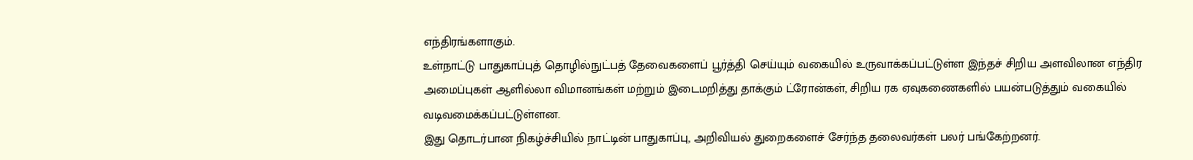எந்திரங்களாகும்.
உள்நாட்டு பாதுகாப்புத் தொழில்நுட்பத் தேவைகளைப் பூர்த்தி செய்யும் வகையில் உருவாக்கப்பட்டுள்ள இந்தச் சிறிய அளவிலான எந்திர அமைப்புகள் ஆளில்லா விமானங்கள் மற்றும் இடைமறித்து தாக்கும் ட்ரோன்கள், சிறிய ரக ஏவுகணைகளில் பயன்படுத்தும் வகையில் வடிவமைக்கப்பட்டுள்ளன.
இது தொடர்பான நிகழ்ச்சியில் நாட்டின் பாதுகாப்பு, அறிவியல் துறைகளைச் சேர்ந்த தலைவர்கள் பலர் பங்கேற்றனர்.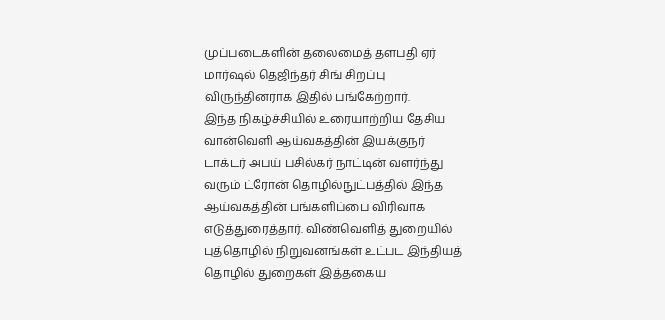முப்படைகளின் தலைமைத் தளபதி ஏர் மார்ஷல் தெஜிந்தர் சிங் சிறப்பு விருந்தினராக இதில் பங்கேற்றார்.
இந்த நிகழ்ச்சியில் உரையாற்றிய தேசிய வான்வெளி ஆய்வகத்தின் இயக்குநர் டாக்டர் அபய் பசில்கர் நாட்டின் வளர்ந்து வரும் ட்ரோன் தொழில்நுட்பத்தில் இந்த ஆய்வகத்தின் பங்களிப்பை விரிவாக எடுத்துரைத்தார். விண்வெளித் துறையில் புத்தொழில் நிறுவனங்கள் உட்பட இந்தியத் தொழில் துறைகள் இத்தகைய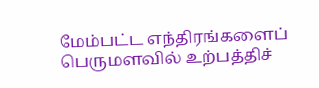மேம்பட்ட எந்திரங்களைப் பெருமளவில் உற்பத்திச்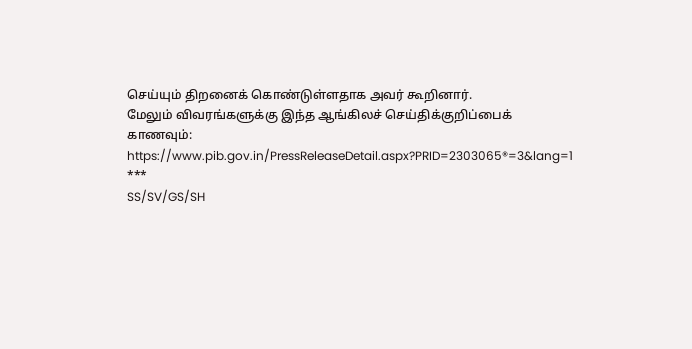செய்யும் திறனைக் கொண்டுள்ளதாக அவர் கூறினார்.
மேலும் விவரங்களுக்கு இந்த ஆங்கிலச் செய்திக்குறிப்பைக் காணவும்: https://www.pib.gov.in/PressReleaseDetail.aspx?PRID=2303065®=3&lang=1
***
SS/SV/GS/SH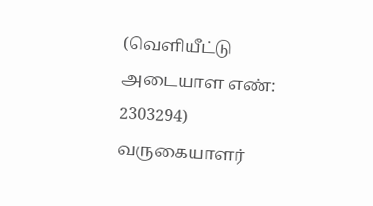(வெளியீட்டு அடையாள எண்: 2303294)
வருகையாளர்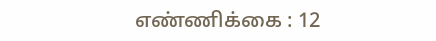எண்ணிக்கை : 12